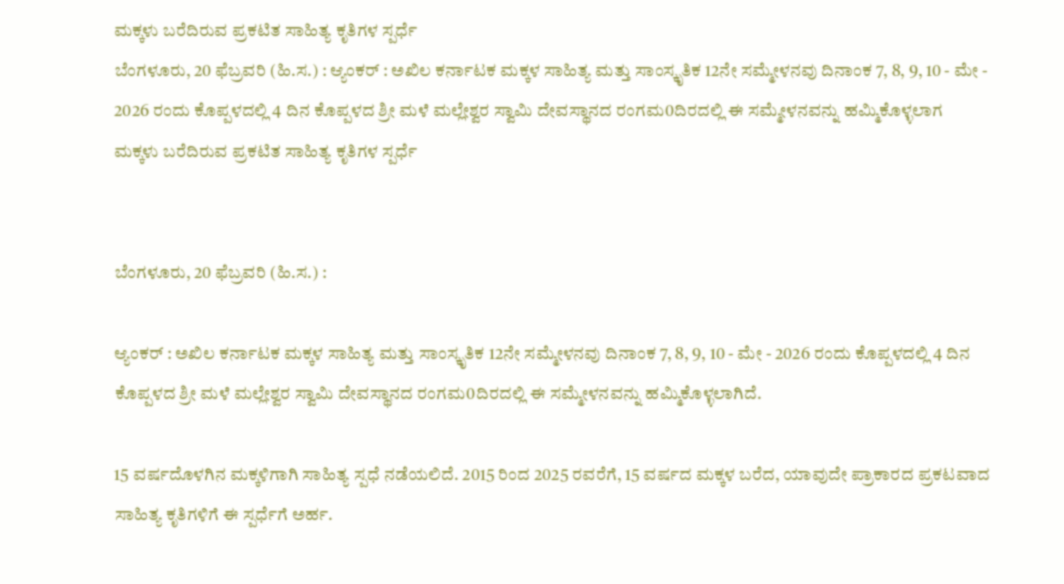ಮಕ್ಕಳು ಬರೆದಿರುವ ಪ್ರಕಟಿತ ಸಾಹಿತ್ಯ ಕೃತಿಗಳ ಸ್ಪರ್ಧೆ
ಬೆಂಗಳೂರು, 20 ಫೆಬ್ರವರಿ (ಹಿ.ಸ.) : ಆ್ಯಂಕರ್ : ಅಖಿಲ ಕರ್ನಾಟಕ ಮಕ್ಕಳ ಸಾಹಿತ್ಯ ಮತ್ತು ಸಾಂಸ್ಕೃತಿಕ 12ನೇ ಸಮ್ಮೇಳನವು ದಿನಾಂಕ 7, 8, 9, 10 - ಮೇ - 2026 ರಂದು ಕೊಪ್ಪಳದಲ್ಲಿ 4 ದಿನ ಕೊಪ್ಪಳದ ಶ್ರೀ ಮಳೆ ಮಲ್ಲೇಶ್ವರ ಸ್ವಾಮಿ ದೇವಸ್ಥಾನದ ರಂಗಮ0ದಿರದಲ್ಲಿ ಈ ಸಮ್ಮೇಳನವನ್ನು ಹಮ್ಮಿಕೊಳ್ಳಲಾಗ
ಮಕ್ಕಳು ಬರೆದಿರುವ ಪ್ರಕಟಿತ ಸಾಹಿತ್ಯ ಕೃತಿಗಳ ಸ್ಪರ್ಧೆ


ಬೆಂಗಳೂರು, 20 ಫೆಬ್ರವರಿ (ಹಿ.ಸ.) :

ಆ್ಯಂಕರ್ : ಅಖಿಲ ಕರ್ನಾಟಕ ಮಕ್ಕಳ ಸಾಹಿತ್ಯ ಮತ್ತು ಸಾಂಸ್ಕೃತಿಕ 12ನೇ ಸಮ್ಮೇಳನವು ದಿನಾಂಕ 7, 8, 9, 10 - ಮೇ - 2026 ರಂದು ಕೊಪ್ಪಳದಲ್ಲಿ 4 ದಿನ ಕೊಪ್ಪಳದ ಶ್ರೀ ಮಳೆ ಮಲ್ಲೇಶ್ವರ ಸ್ವಾಮಿ ದೇವಸ್ಥಾನದ ರಂಗಮ0ದಿರದಲ್ಲಿ ಈ ಸಮ್ಮೇಳನವನ್ನು ಹಮ್ಮಿಕೊಳ್ಳಲಾಗಿದೆ.

15 ವರ್ಷದೊಳಗಿನ ಮಕ್ಕಳಿಗಾಗಿ ಸಾಹಿತ್ಯ ಸ್ಪಧೆ ನಡೆಯಲಿದೆ. 2015 ರಿಂದ 2025 ರವರೆಗೆ, 15 ವರ್ಷದ ಮಕ್ಕಳ ಬರೆದ, ಯಾವುದೇ ಪ್ರಾಕಾರದ ಪ್ರಕಟವಾದ ಸಾಹಿತ್ಯ ಕೃತಿಗಳಿಗೆ ಈ ಸ್ಪರ್ಧೆಗೆ ಅರ್ಹ.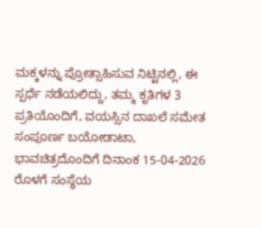ಮಕ್ಕಳನ್ನು ಪ್ರೋತ್ಸಾಹಿಸುವ ನಿಟ್ಟಿನಲ್ಲಿ, ಈ ಸ್ಪರ್ಧೆ ನಡೆಯಲಿದ್ದು, ತಮ್ಮ ಕೃತಿಗಳ 3 ಪ್ರತಿಯೊಂದಿಗೆ, ವಯಸ್ಸಿನ ದಾಖಲೆ ಸಮೇತ ಸಂಪೂರ್ಣ ಬಯೋಡಾಟಾ, ಭಾವಚಿತ್ರದೊಂದಿಗೆ ದಿನಾಂಕ 15-04-2026 ರೊಳಗೆ ಸಂಸ್ಥೆಯ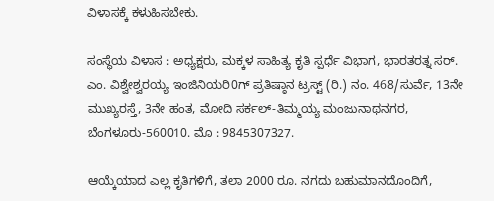ವಿಳಾಸಕ್ಕೆ ಕಳುಹಿಸಬೇಕು.

ಸಂಸ್ಥೆಯ ವಿಳಾಸ : ಅಧ್ಯಕ್ಷರು, ಮಕ್ಕಳ ಸಾಹಿತ್ಯ ಕೃತಿ ಸ್ಪರ್ಧೆ ವಿಭಾಗ, ಭಾರತರತ್ನ ಸರ್. ಎಂ. ವಿಶ್ವೇಶ್ವರಯ್ಯ ಇಂಜಿನಿಯರಿ0ಗ್ ಪ್ರತಿಷ್ಠಾನ ಟ್ರಸ್ಟ್ (ರಿ.) ನಂ. 468/ಸುರ್ವೆ, 13ನೇ ಮುಖ್ಯರಸ್ತೆ, 3ನೇ ಹಂತ, ಮೋದಿ ಸರ್ಕಲ್-ತಿಮ್ಮಯ್ಯ ಮಂಜುನಾಥನಗರ, ಬೆಂಗಳೂರು-560010. ಮೊ : 9845307327.

ಆಯ್ಕೆಯಾದ ಎಲ್ಲ ಕೃತಿಗಳಿಗೆ, ತಲಾ 2000 ರೂ. ನಗದು ಬಹುಮಾನದೊಂದಿಗೆ,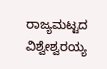ರಾಜ್ಯಮಟ್ಟದ ವಿಶ್ವೇಶ್ವರಯ್ಯ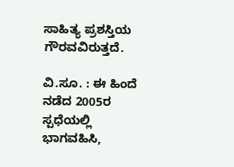ಸಾಹಿತ್ಯ ಪ್ರಶಸ್ತಿಯ ಗೌರವವಿರುತ್ತದೆ.

ವಿ.ಸೂ. : ಈ ಹಿಂದೆ ನಡೆದ 2005ರ ಸ್ಪಧೆಯಲ್ಲಿ ಭಾಗವಹಿಸಿ,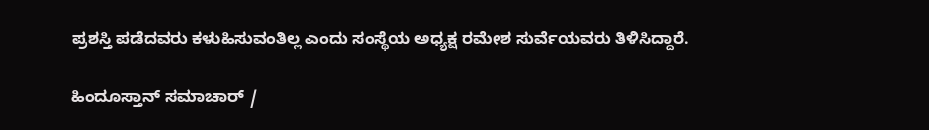ಪ್ರಶಸ್ತಿ ಪಡೆದವರು ಕಳುಹಿಸುವಂತಿಲ್ಲ ಎಂದು ಸಂಸ್ಥೆಯ ಅಧ್ಯಕ್ಷ ರಮೇಶ ಸುರ್ವೆಯವರು ತಿಳಿಸಿದ್ದಾರೆ.

ಹಿಂದೂಸ್ತಾನ್ ಸಮಾಚಾರ್ /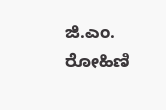ಜಿ.ಎಂ. ರೋಹಿಣಿ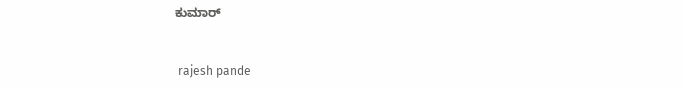ಕುಮಾರ್


 rajesh pande